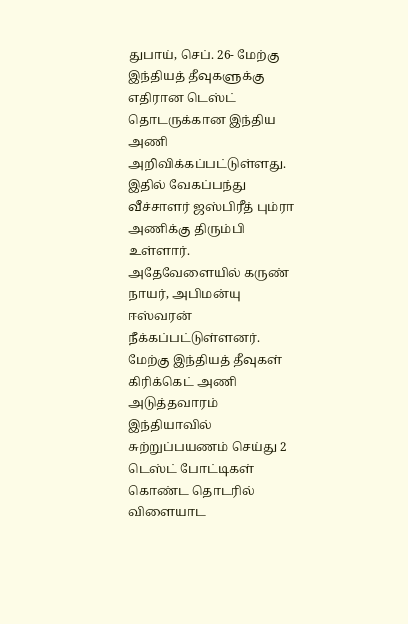துபாய், செப். 26- மேற்கு இந்தியத் தீவுகளுக்கு எதிரான டெஸ்ட் தொடருக்கான இந்திய அணி அறிவிக்கப்பட்டுள்ளது. இதில் வேகப்பந்து வீச்சாளர் ஜஸ்பிரீத் பும்ரா அணிக்கு திரும்பி உள்ளார். அதேவேளையில் கருண் நாயர், அபிமன்யு ஈஸ்வரன் நீக்கப்பட்டுள்ளனர். மேற்கு இந்தியத் தீவுகள் கிரிக்கெட் அணி அடுத்தவாரம் இந்தியாவில் சுற்றுப்பயணம் செய்து 2 டெஸ்ட் போட்டிகள் கொண்ட தொடரில் விளையாட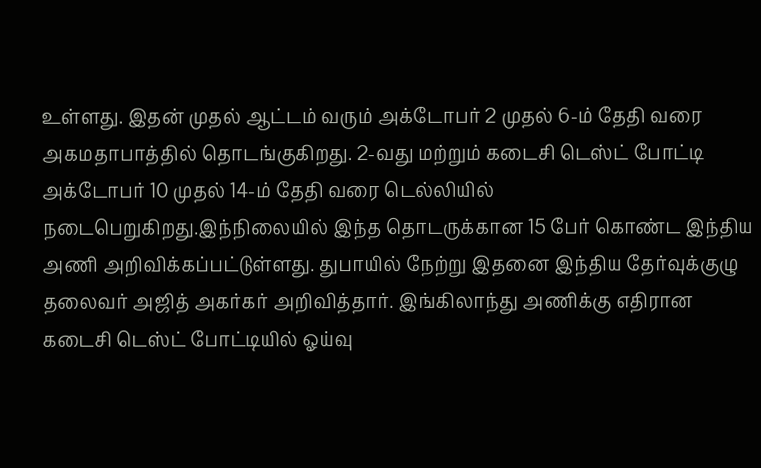உள்ளது. இதன் முதல் ஆட்டம் வரும் அக்டோபர் 2 முதல் 6-ம் தேதி வரை அகமதாபாத்தில் தொடங்குகிறது. 2-வது மற்றும் கடைசி டெஸ்ட் போட்டி அக்டோபர் 10 முதல் 14-ம் தேதி வரை டெல்லியில் நடைபெறுகிறது.இந்நிலையில் இந்த தொடருக்கான 15 பேர் கொண்ட இந்திய அணி அறிவிக்கப்பட்டுள்ளது. துபாயில் நேற்று இதனை இந்திய தேர்வுக்குழு தலைவர் அஜித் அகர்கர் அறிவித்தார். இங்கிலாந்து அணிக்கு எதிரான கடைசி டெஸ்ட் போட்டியில் ஓய்வு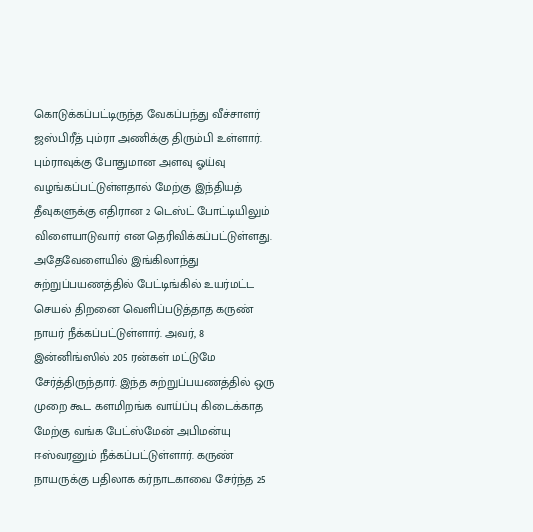கொடுக்கப்பட்டிருந்த வேகப்பந்து வீச்சாளர் ஜஸ்பிரீத் பும்ரா அணிக்கு திரும்பி உள்ளார். பும்ராவுக்கு போதுமான அளவு ஓய்வு வழங்கப்பட்டுள்ளதால் மேற்கு இந்தியத் தீவுகளுக்கு எதிரான 2 டெஸ்ட் போட்டியிலும் விளையாடுவார் என தெரிவிக்கப்பட்டுள்ளது. அதேவேளையில் இங்கிலாந்து சுற்றுப்பயணத்தில் பேட்டிங்கில் உயர்மட்ட செயல் திறனை வெளிப்படுத்தாத கருண் நாயர் நீக்கப்பட்டுள்ளார். அவர், 8 இன்னிங்ஸில் 205 ரன்கள் மட்டுமே சேர்த்திருந்தார். இந்த சுற்றுப்பயணத்தில் ஒரு முறை கூட களமிறங்க வாய்ப்பு கிடைக்காத மேற்கு வங்க பேட்ஸ்மேன் அபிமன்யு ஈஸ்வரனும் நீக்கப்பட்டுள்ளார். கருண் நாயருக்கு பதிலாக கர்நாடகாவை சேர்ந்த 25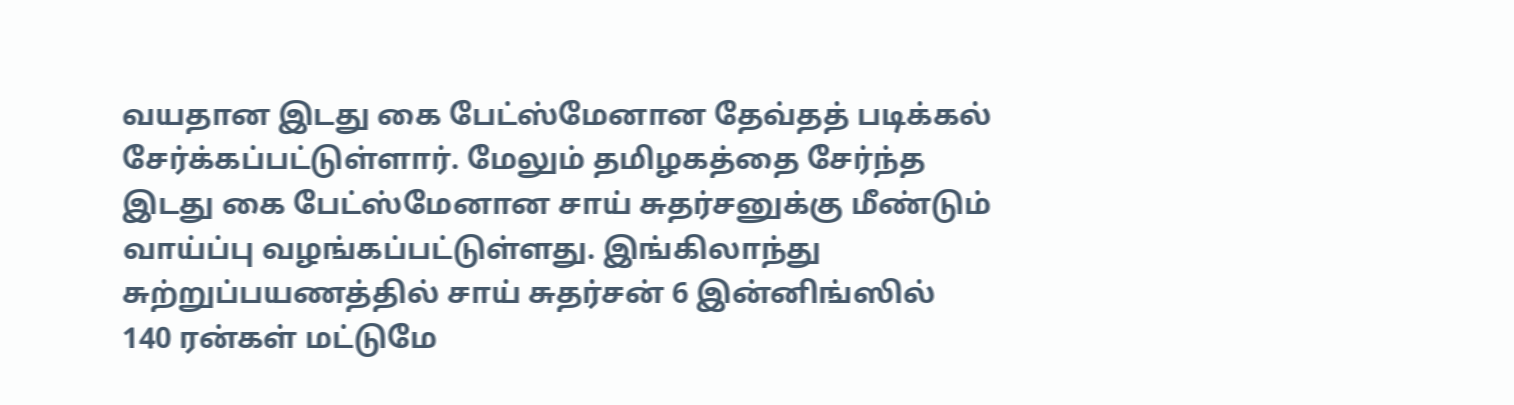வயதான இடது கை பேட்ஸ்மேனான தேவ்தத் படிக்கல் சேர்க்கப்பட்டுள்ளார். மேலும் தமிழகத்தை சேர்ந்த இடது கை பேட்ஸ்மேனான சாய் சுதர்சனுக்கு மீண்டும் வாய்ப்பு வழங்கப்பட்டுள்ளது. இங்கிலாந்து சுற்றுப்பயணத்தில் சாய் சுதர்சன் 6 இன்னிங்ஸில் 140 ரன்கள் மட்டுமே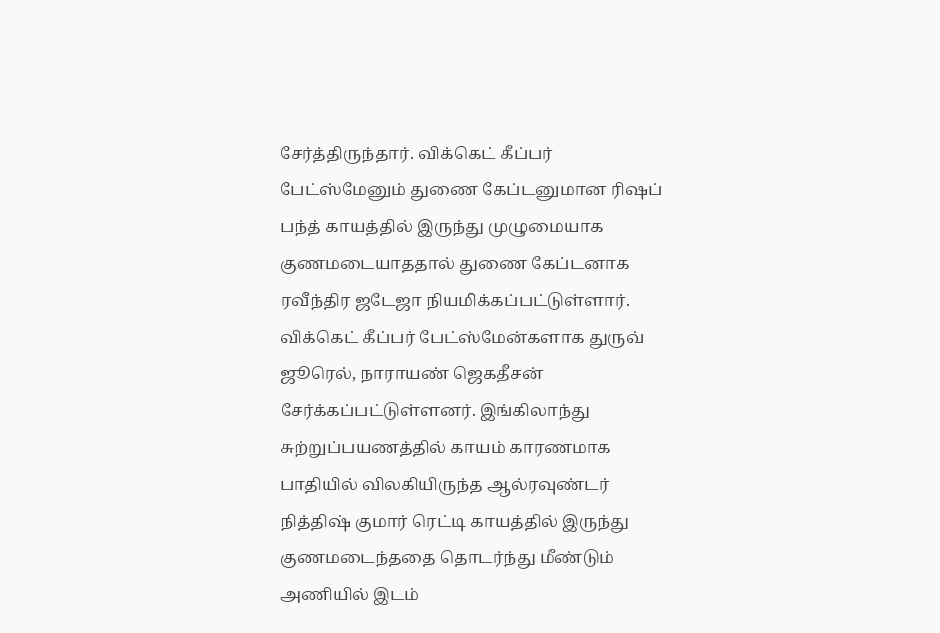சேர்த்திருந்தார். விக்கெட் கீப்பர் பேட்ஸ்மேனும் துணை கேப்டனுமான ரிஷப் பந்த் காயத்தில் இருந்து முழுமையாக குணமடையாததால் துணை கேப்டனாக ரவீந்திர ஜடேஜா நியமிக்கப்பட்டுள்ளார். விக்கெட் கீப்பர் பேட்ஸ்மேன்களாக துருவ் ஜூரெல், நாராயண் ஜெகதீசன் சேர்க்கப்பட்டுள்ளனர். இங்கிலாந்து சுற்றுப்பயணத்தில் காயம் காரணமாக பாதியில் விலகியிருந்த ஆல்ரவுண்டர் நித்திஷ் குமார் ரெட்டி காயத்தில் இருந்து குணமடைந்ததை தொடர்ந்து மீண்டும் அணியில் இடம்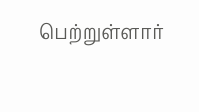பெற்றுள்ளார்